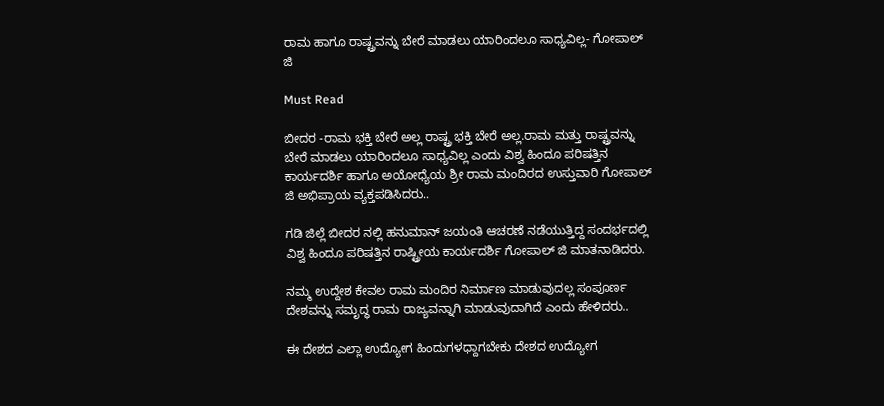ರಾಮ ಹಾಗೂ ರಾಷ್ಟ್ರವನ್ನು ಬೇರೆ ಮಾಡಲು ಯಾರಿಂದಲೂ ಸಾಧ್ಯವಿಲ್ಲ- ಗೋಪಾಲ್ ಜಿ

Must Read

ಬೀದರ -ರಾಮ ಭಕ್ತಿ ಬೇರೆ ಅಲ್ಲ ರಾಷ್ಟ್ರ ಭಕ್ತಿ ಬೇರೆ ಅಲ್ಲ.ರಾಮ ಮತ್ತು ರಾಷ್ಟ್ರವನ್ನು ಬೇರೆ ಮಾಡಲು ಯಾರಿಂದಲೂ ಸಾಧ್ಯವಿಲ್ಲ ಎಂದು ವಿಶ್ವ ಹಿಂದೂ ಪರಿಷತ್ತಿನ ಕಾರ್ಯದರ್ಶಿ ಹಾಗೂ ಅಯೋಧ್ಯೆಯ ಶ್ರೀ ರಾಮ ಮಂದಿರದ ಉಸ್ತುವಾರಿ ಗೋಪಾಲ್ ಜಿ ಅಭಿಪ್ರಾಯ ವ್ಯಕ್ತಪಡಿಸಿದರು..

ಗಡಿ ಜಿಲ್ಲೆ ಬೀದರ ನಲ್ಲಿ ಹನುಮಾನ್ ಜಯಂತಿ ಆಚರಣೆ ನಡೆಯುತ್ತಿದ್ದ ಸಂದರ್ಭದಲ್ಲಿ ವಿಶ್ವ ಹಿಂದೂ ಪರಿಷತ್ತಿನ ರಾಷ್ಟ್ರೀಯ ಕಾರ್ಯದರ್ಶಿ ಗೋಪಾಲ್ ಜಿ ಮಾತನಾಡಿದರು.

ನಮ್ಮ ಉದ್ದೇಶ ಕೇವಲ ರಾಮ ಮಂದಿರ ನಿರ್ಮಾಣ ಮಾಡುವುದಲ್ಲ ಸಂಪೂರ್ಣ ದೇಶವನ್ನು ಸಮೃದ್ಧ ರಾಮ ರಾಜ್ಯವನ್ನಾಗಿ ಮಾಡುವುದಾಗಿದೆ ಎಂದು ಹೇಳಿದರು..

ಈ ದೇಶದ ಎಲ್ಲಾ ಉದ್ಯೋಗ ಹಿಂದುಗಳಧ್ದಾಗಬೇಕು ದೇಶದ ಉದ್ಯೋಗ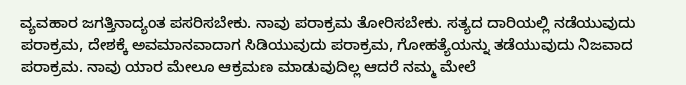ವ್ಯವಹಾರ ಜಗತ್ತಿನಾದ್ಯಂತ ಪಸರಿಸಬೇಕು. ನಾವು ಪರಾಕ್ರಮ ತೋರಿಸಬೇಕು. ಸತ್ಯದ ದಾರಿಯಲ್ಲಿ ನಡೆಯುವುದು ಪರಾಕ್ರಮ, ದೇಶಕ್ಕೆ ಅವಮಾನವಾದಾಗ ಸಿಡಿಯುವುದು ಪರಾಕ್ರಮ, ಗೋಹತ್ಯೆಯನ್ನು ತಡೆಯುವುದು ನಿಜವಾದ ಪರಾಕ್ರಮ. ನಾವು ಯಾರ ಮೇಲೂ ಆಕ್ರಮಣ ಮಾಡುವುದಿಲ್ಲ ಆದರೆ ನಮ್ಮ ಮೇಲೆ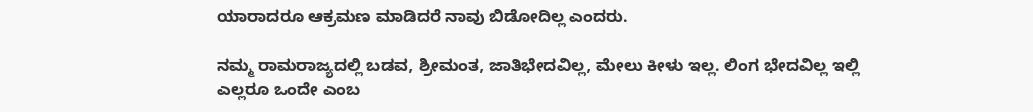ಯಾರಾದರೂ ಆಕ್ರಮಣ ಮಾಡಿದರೆ ನಾವು ಬಿಡೋದಿಲ್ಲ ಎಂದರು.

ನಮ್ಮ ರಾಮರಾಜ್ಯದಲ್ಲಿ ಬಡವ, ಶ್ರೀಮಂತ, ಜಾತಿಭೇದವಿಲ್ಲ, ಮೇಲು ಕೀಳು ಇಲ್ಲ. ಲಿಂಗ ಭೇದವಿಲ್ಲ ಇಲ್ಲಿ ಎಲ್ಲರೂ ಒಂದೇ ಎಂಬ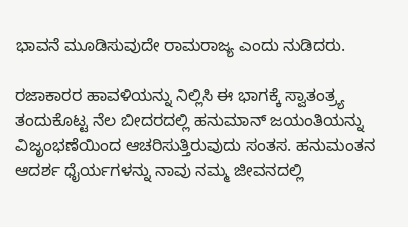ಭಾವನೆ ಮೂಡಿಸುವುದೇ ರಾಮರಾಜ್ಯ ಎಂದು ನುಡಿದರು.

ರಜಾಕಾರರ ಹಾವಳಿಯನ್ನು ನಿಲ್ಲಿಸಿ ಈ ಭಾಗಕ್ಕೆ ಸ್ವಾತಂತ್ರ್ಯ ತಂದುಕೊಟ್ಟ ನೆಲ ಬೀದರದಲ್ಲಿ ಹನುಮಾನ್ ಜಯಂತಿಯನ್ನು ವಿಜೃಂಭಣೆಯಿಂದ ಆಚರಿಸುತ್ತಿರುವುದು ಸಂತಸ. ಹನುಮಂತನ ಆದರ್ಶ ಧೈರ್ಯಗಳನ್ನು ನಾವು ನಮ್ಮ ಜೀವನದಲ್ಲಿ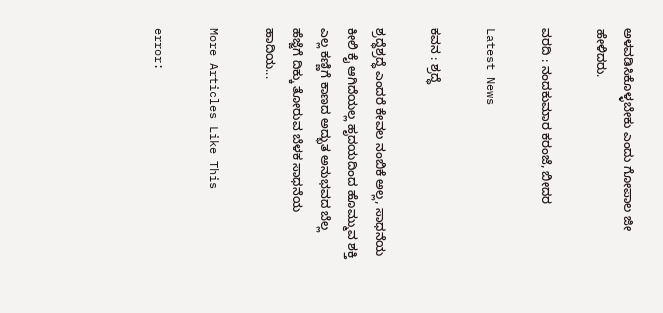ಅಳವಡಿಸಿಕೊಳ್ಳಬೇಕು ಎಂದು ಗೋಪಾಲ ಜೀ ಹೇಳಿದರು.

ವರದಿ : ನಂದಕುಮಾರ ಕರಂಜೆ, ಬೀದರ

Latest News

ಕವನ : ಶ್ರದ್ಧೆ

ಶ್ರದ್ಧೆಶ್ರದ್ಧೆ ಎಂದರೆ ಕೇವಲ ನಂಬಿಕೆ ಅಲ್ಲ, ಸಾಧನೆಯ ಕೀಲಿ ಕೈ ಆಗಿದೆಯಲ್ಲ ಹೃದಯದಿಂದ ಹೊಮ್ಮುವ ಶಕ್ತಿ ಎಲ್ಲ ಕಣ್ಣಿಗೆ ಕಾಣದ ಅದ್ಭುತ ಅನುಭವದ ಬೆಲ್ಲ ಹೆಜ್ಜೆಗೆ ದಿಕ್ಕು ತೋರುವ ಬೆಳಕ ಸಾಧನೆಯ ಹಾದಿಯ...

More Articles Like This

error: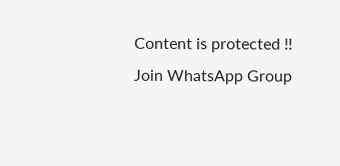Content is protected !!
Join WhatsApp Group